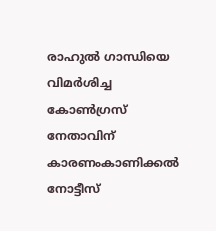രാഹുൽ ഗാന്ധിയെ വിമർശിച്ച കോൺഗ്രസ് നേതാവിന് കാരണംകാണിക്കൽ നോട്ടീസ്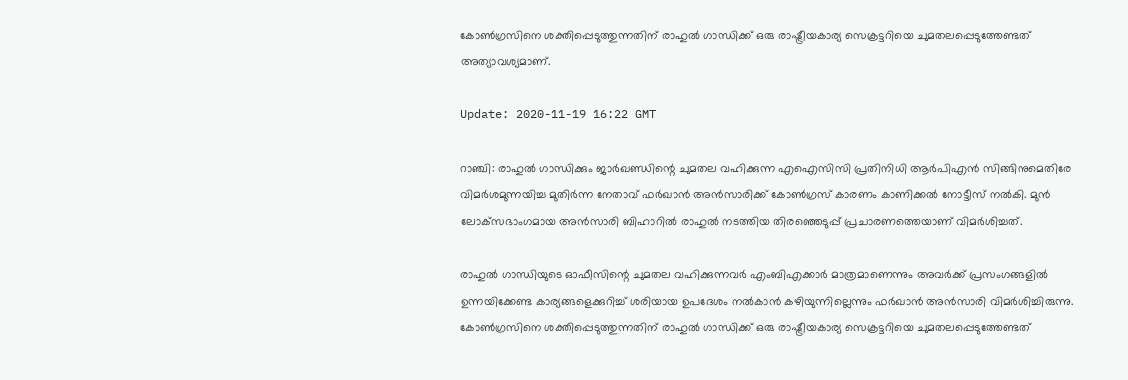കോൺഗ്രസിനെ ശക്തിപ്പെടുത്തുന്നതിന് രാഹുൽ ഗാന്ധിക്ക് ഒരു രാഷ്ട്രീയകാര്യ സെക്രട്ടറിയെ ചുമതലപ്പെടുത്തേണ്ടത് അത്യാവശ്യമാണ്.

Update: 2020-11-19 16:22 GMT

റാഞ്ചി: രാഹുൽ ഗാന്ധിക്കും ജാർഖണ്ഡിന്റെ ചുമതല വഹിക്കുന്ന എഐസിസി പ്രതിനിധി ആർപിഎൻ സിങ്ങിനുമെതിരേ വിമർശമുന്നയിച്ച മുതിർന്ന നേതാവ് ഫർഖാൻ അൻസാരിക്ക് കോൺഗ്രസ് കാരണം കാണിക്കൽ നോട്ടീസ് നൽകി. മുൻ ലോക്‌സഭാംഗമായ അൻസാരി ബിഹാറിൽ രാഹുൽ നടത്തിയ തിരഞ്ഞെടുപ്പ് പ്രചാരണത്തെയാണ് വിമർശിച്ചത്.

രാഹുൽ ഗാന്ധിയുടെ ഓഫീസിന്റെ ചുമതല വഹിക്കുന്നവർ എംബിഎക്കാർ മാത്രമാണെന്നും അവർക്ക് പ്രസംഗങ്ങളിൽ ഉന്നയിക്കേണ്ട കാര്യങ്ങളെക്കുറിച്ച് ശരിയായ ഉപദേശം നൽകാൻ കഴിയുന്നില്ലെന്നും ഫർഖാൻ അൻസാരി വിമർശിച്ചിരുന്നു. കോൺഗ്രസിനെ ശക്തിപ്പെടുത്തുന്നതിന് രാഹുൽ ഗാന്ധിക്ക് ഒരു രാഷ്ട്രീയകാര്യ സെക്രട്ടറിയെ ചുമതലപ്പെടുത്തേണ്ടത്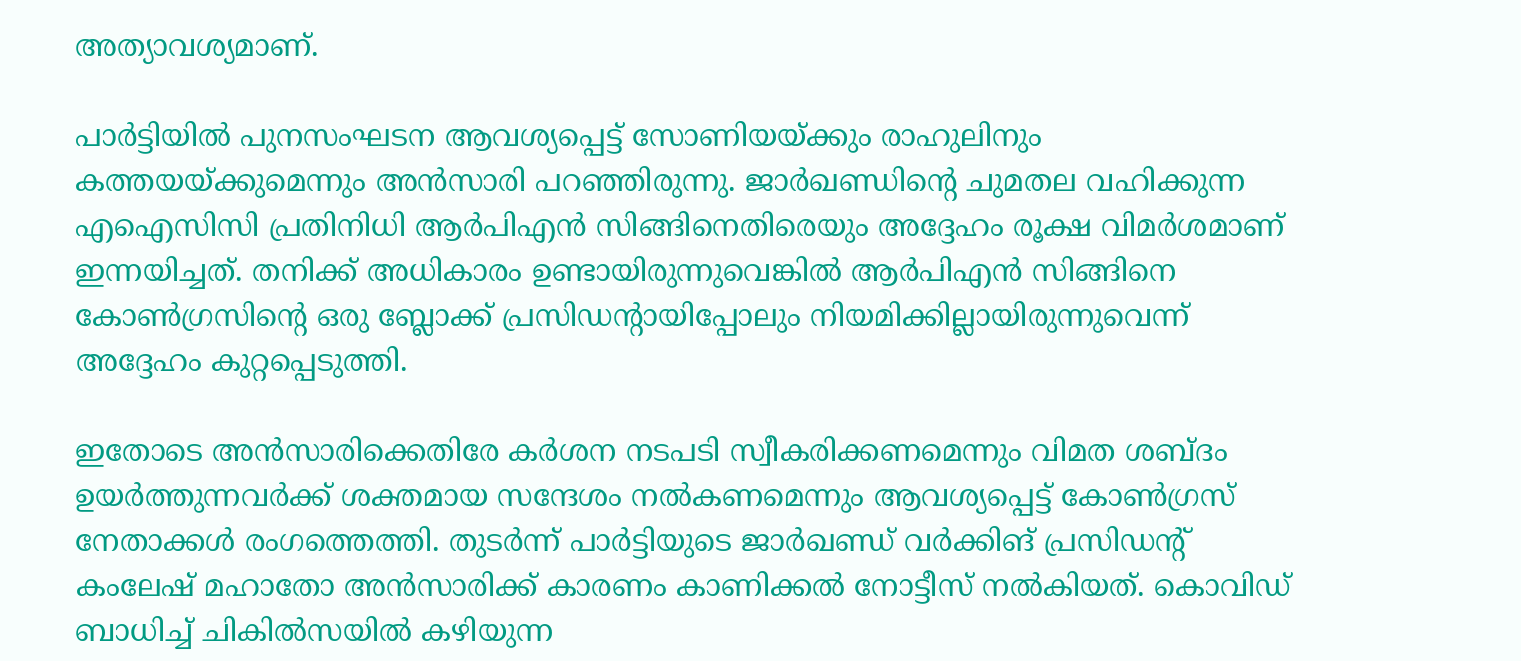അത്യാവശ്യമാണ്.

പാർട്ടിയിൽ പുനസംഘടന ആവശ്യപ്പെട്ട് സോണിയയ്ക്കും രാഹുലിനും കത്തയയ്ക്കുമെന്നും അൻസാരി പറഞ്ഞിരുന്നു. ജാർഖണ്ഡിന്റെ ചുമതല വഹിക്കുന്ന എഐസിസി പ്രതിനിധി ആർപിഎൻ സിങ്ങിനെതിരെയും അദ്ദേഹം രൂക്ഷ വിമർശമാണ് ഇന്നയിച്ചത്. തനിക്ക് അധികാരം ഉണ്ടായിരുന്നുവെങ്കിൽ ആർപിഎൻ സിങ്ങിനെ കോൺഗ്രസിന്റെ ഒരു ബ്ലോക്ക് പ്രസിഡന്റായിപ്പോലും നിയമിക്കില്ലായിരുന്നുവെന്ന് അദ്ദേഹം കുറ്റപ്പെടുത്തി.

ഇതോടെ അൻസാരിക്കെതിരേ കർശന നടപടി സ്വീകരിക്കണമെന്നും വിമത ശബ്ദം ഉയർത്തുന്നവർക്ക് ശക്തമായ സന്ദേശം നൽകണമെന്നും ആവശ്യപ്പെട്ട് കോൺഗ്രസ് നേതാക്കൾ രംഗത്തെത്തി. തുടർന്ന് പാർട്ടിയുടെ ജാർഖണ്ഡ് വർക്കിങ് പ്രസിഡന്റ് കംലേഷ് മഹാതോ അൻസാരിക്ക് കാരണം കാണിക്കൽ നോട്ടീസ് നൽകിയത്. കൊവിഡ് ബാധിച്ച് ചികിൽസയിൽ കഴിയുന്ന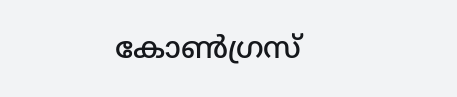കോൺഗ്രസ്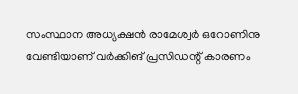സംസ്ഥാന അധ്യക്ഷൻ രാമേശ്വർ ഒറോണിനു വേണ്ടിയാണ് വർക്കിങ് പ്രസിഡന്റ് കാരണം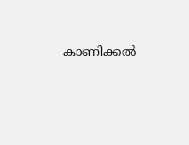കാണിക്കൽ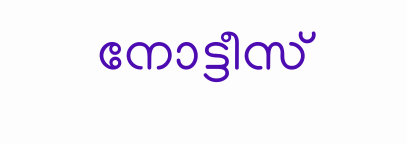നോട്ടീസ്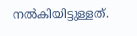നൽകിയിട്ടുള്ളത്.